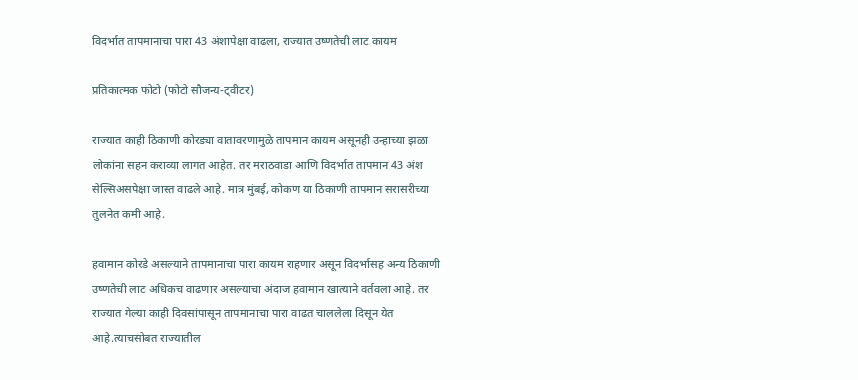विदर्भात तापमानाचा पारा 43 अंशापेक्षा वाढला, राज्यात उष्णतेची लाट कायम

प्रतिकात्मक फोटो (फोटो सौजन्य-ट्वीटर)

राज्यात काही ठिकाणी कोरड्या वातावरणामुळे तापमान कायम असूनही उन्हाच्या झळा लोकांना सहन कराव्या लागत आहेत. तर मराठवाडा आणि विदर्भात तापमान 43 अंश सेल्सिअसपेक्षा जास्त वाढले आहे. मात्र मुंबई, कोकण या ठिकाणी तापमान सरासरीच्या तुलनेत कमी आहे.

हवामान कोरडे असल्याने तापमानाचा पारा कायम राहणार असून विदर्भासह अन्य ठिकाणी उष्णतेची लाट अधिकच वाढणार असल्याचा अंदाज हवामान खात्याने वर्तवला आहे. तर राज्यात गेल्या काही दिवसांपासून तापमानाचा पारा वाढत चाललेला दिसून येत आहे.त्याचसोबत राज्यातील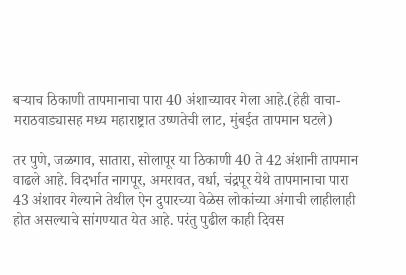बऱ्याच ठिकाणी तापमानाचा पारा 40 अंशाच्यावर गेला आहे.(हेही वाचा-मराठवाड्यासह मध्य महाराष्ट्रात उष्णतेची लाट, मुंबईत तापमान घटले)

तर पुणे, जळगाव, सातारा, सोलापूर या ठिकाणी 40 ते 42 अंशानी तापमान वाढले आहे. विदर्भात नागपूर, अमरावत, वर्धा, चंद्रपूर येथे तापमानाचा पारा 43 अंशावर गेल्याने तेथील ऐन दुपारच्या वेळेस लोकांच्या अंगाची लाहीलाही होत असल्याचे सांगण्यात येत आहे. परंतु पुढील काही दिवस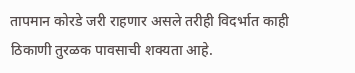तापमान कोरडे जरी राहणार असले तरीही विदर्भात काही ठिकाणी तुरळक पावसाची शक्यता आहे.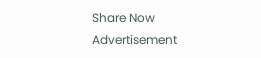Share Now
Advertisement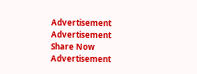Advertisement
Advertisement
Share Now
Advertisement